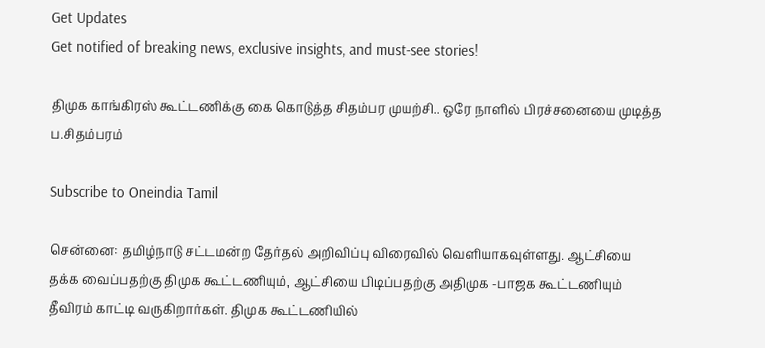Get Updates
Get notified of breaking news, exclusive insights, and must-see stories!

திமுக காங்கிரஸ் கூட்டணிக்கு கை கொடுத்த சிதம்பர முயற்சி.. ஒரே நாளில் பிரச்சனையை முடித்த ப.சிதம்பரம்

Subscribe to Oneindia Tamil

சென்னை: தமிழ்நாடு சட்டமன்ற தேர்தல் அறிவிப்பு விரைவில் வெளியாகவுள்ளது. ஆட்சியை தக்க வைப்பதற்கு திமுக கூட்டணியும், ஆட்சியை பிடிப்பதற்கு அதிமுக -பாஜக கூட்டணியும் தீவிரம் காட்டி வருகிறார்கள். திமுக கூட்டணியில்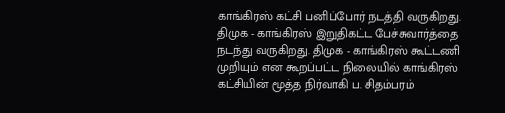காங்கிரஸ் கட்சி பனிப்போர் நடத்தி வருகிறது. திமுக - காங்கிரஸ் இறுதிகட்ட பேச்சுவார்த்தை நடந்து வருகிறது. திமுக - காங்கிரஸ் கூட்டணி முறியும் என கூறப்பட்ட நிலையில் காங்கிரஸ் கட்சியின் மூத்த நிர்வாகி ப. சிதம்பரம்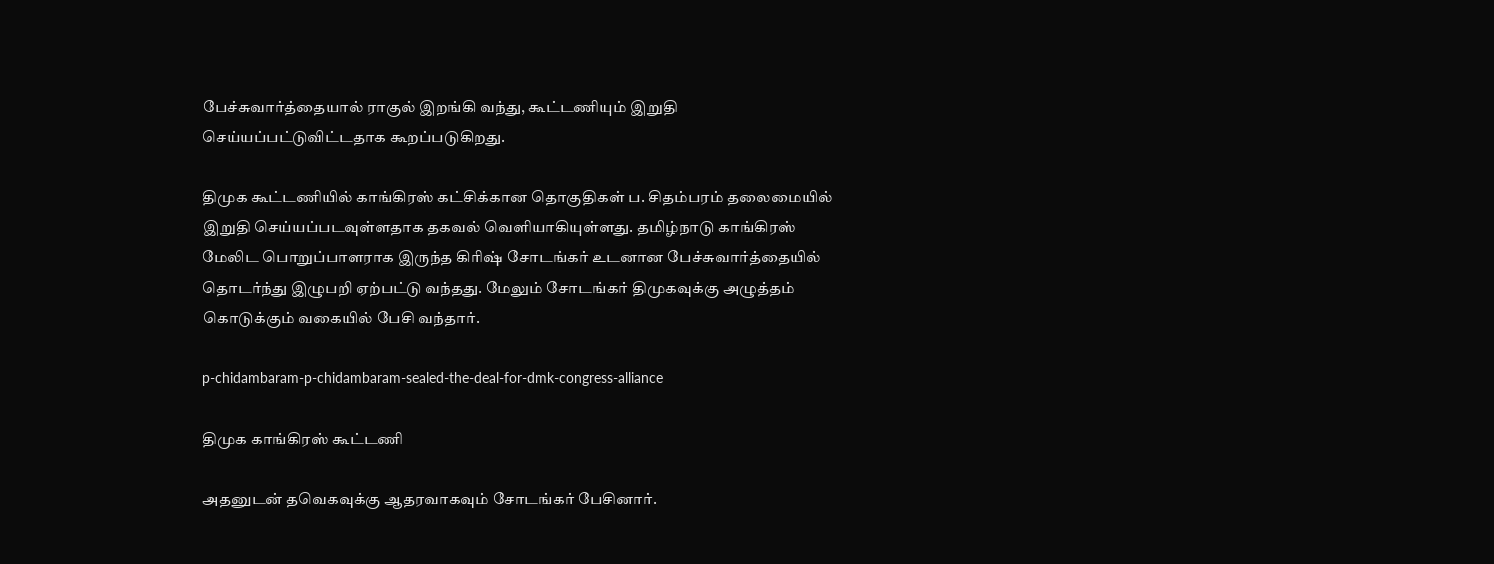பேச்சுவார்த்தையால் ராகுல் இறங்கி வந்து, கூட்டணியும் இறுதி செய்யப்பட்டுவிட்டதாக கூறப்படுகிறது.

திமுக கூட்டணியில் காங்கிரஸ் கட்சிக்கான தொகுதிகள் ப. சிதம்பரம் தலைமையில் இறுதி செய்யப்படவுள்ளதாக தகவல் வெளியாகியுள்ளது. தமிழ்நாடு காங்கிரஸ் மேலிட பொறுப்பாளராக இருந்த கிரிஷ் சோடங்கர் உடனான பேச்சுவார்த்தையில் தொடர்ந்து இழுபறி ஏற்பட்டு வந்தது. மேலும் சோடங்கர் திமுகவுக்கு அழுத்தம் கொடுக்கும் வகையில் பேசி வந்தார்.

p-chidambaram-p-chidambaram-sealed-the-deal-for-dmk-congress-alliance

திமுக காங்கிரஸ் கூட்டணி

அதனுடன் தவெகவுக்கு ஆதரவாகவும் சோடங்கர் பேசினார்.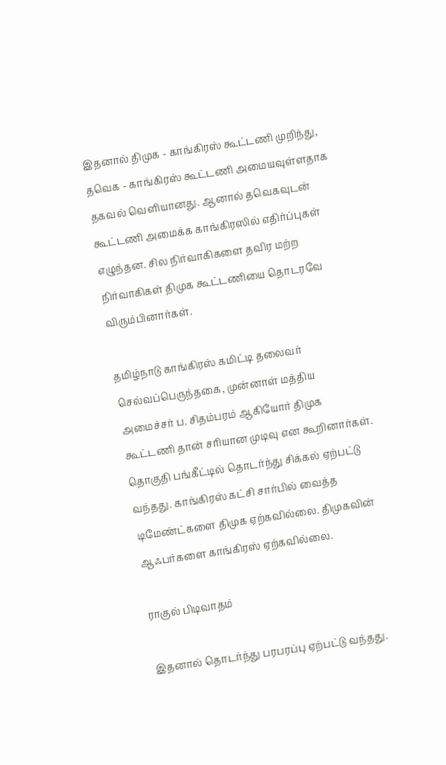இதனால் திமுக - காங்கிரஸ் கூட்டணி முறிந்து, தவெக - காங்கிரஸ் கூட்டணி அமையவுள்ளதாக தகவல் வெளியானது. ஆனால் தவெகவுடன் கூட்டணி அமைக்க காங்கிரஸில் எதிர்ப்புகள் எழுந்தன. சில நிர்வாகிகளை தவிர மற்ற நிர்வாகிகள் திமுக கூட்டணியை தொடரவே விரும்பினார்கள்.

தமிழ்நாடு காங்கிரஸ் கமிட்டி தலைவர் செல்வப்பெருந்தகை, முன்னாள் மத்திய அமைச்சர் ப. சிதம்பரம் ஆகியோர் திமுக கூட்டணி தான் சரியான முடிவு என கூறினார்கள். தொகுதி பங்கீட்டில் தொடர்ந்து சிக்கல் ஏற்பட்டு வந்தது. காங்கிரஸ் கட்சி சார்பில் வைத்த டிமேண்ட்களை திமுக ஏற்கவில்லை. திமுகவின் ஆஃபர்களை காங்கிரஸ் ஏற்கவில்லை.

ராகுல் பிடிவாதம்

இதனால் தொடர்ந்து பரபரப்பு ஏற்பட்டு வந்தது.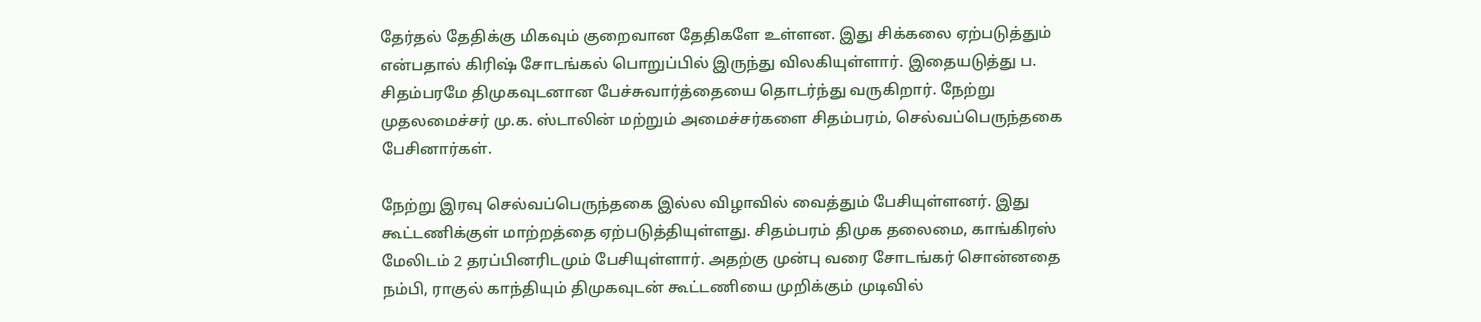தேர்தல் தேதிக்கு மிகவும் குறைவான தேதிகளே உள்ளன. இது சிக்கலை ஏற்படுத்தும் என்பதால் கிரிஷ் சோடங்கல் பொறுப்பில் இருந்து விலகியுள்ளார். இதையடுத்து ப. சிதம்பரமே திமுகவுடனான பேச்சுவார்த்தையை தொடர்ந்து வருகிறார். நேற்று முதலமைச்சர் மு.க. ஸ்டாலின் மற்றும் அமைச்சர்களை சிதம்பரம், செல்வப்பெருந்தகை பேசினார்கள்.

நேற்று இரவு செல்வப்பெருந்தகை இல்ல விழாவில் வைத்தும் பேசியுள்ளனர். இது கூட்டணிக்குள் மாற்றத்தை ஏற்படுத்தியுள்ளது. சிதம்பரம் திமுக தலைமை, காங்கிரஸ் மேலிடம் 2 தரப்பினரிடமும் பேசியுள்ளார். அதற்கு முன்பு வரை சோடங்கர் சொன்னதை நம்பி, ராகுல் காந்தியும் திமுகவுடன் கூட்டணியை முறிக்கும் முடிவில்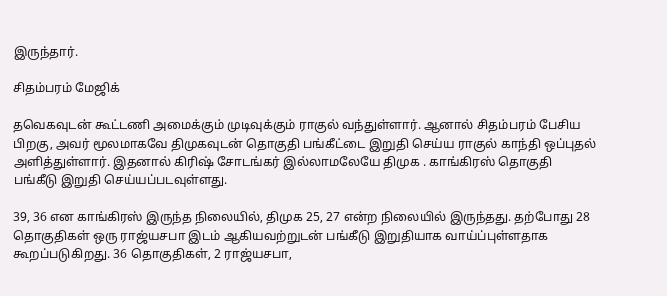இருந்தார்.

சிதம்பரம் மேஜிக்

தவெகவுடன் கூட்டணி அமைக்கும் முடிவுக்கும் ராகுல் வந்துள்ளார். ஆனால் சிதம்பரம் பேசிய பிறகு, அவர் மூலமாகவே திமுகவுடன் தொகுதி பங்கீட்டை இறுதி செய்ய ராகுல் காந்தி ஒப்புதல் அளித்துள்ளார். இதனால் கிரிஷ் சோடங்கர் இல்லாமலேயே திமுக . காங்கிரஸ் தொகுதி பங்கீடு இறுதி செய்யப்படவுள்ளது.

39, 36 என காங்கிரஸ் இருந்த நிலையில், திமுக 25, 27 என்ற நிலையில் இருந்தது. தற்போது 28 தொகுதிகள் ஒரு ராஜ்யசபா இடம் ஆகியவற்றுடன் பங்கீடு இறுதியாக வாய்ப்புள்ளதாக கூறப்படுகிறது. 36 தொகுதிகள், 2 ராஜ்யசபா,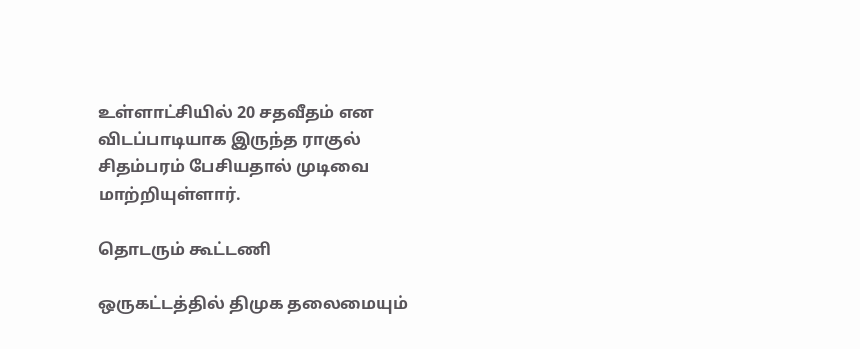உள்ளாட்சியில் 20 சதவீதம் என விடப்பாடியாக இருந்த ராகுல் சிதம்பரம் பேசியதால் முடிவை மாற்றியுள்ளார்.

தொடரும் கூட்டணி

ஒருகட்டத்தில் திமுக தலைமையும்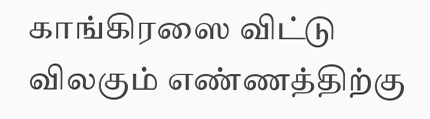காங்கிரஸை விட்டு விலகும் எண்ணத்திற்கு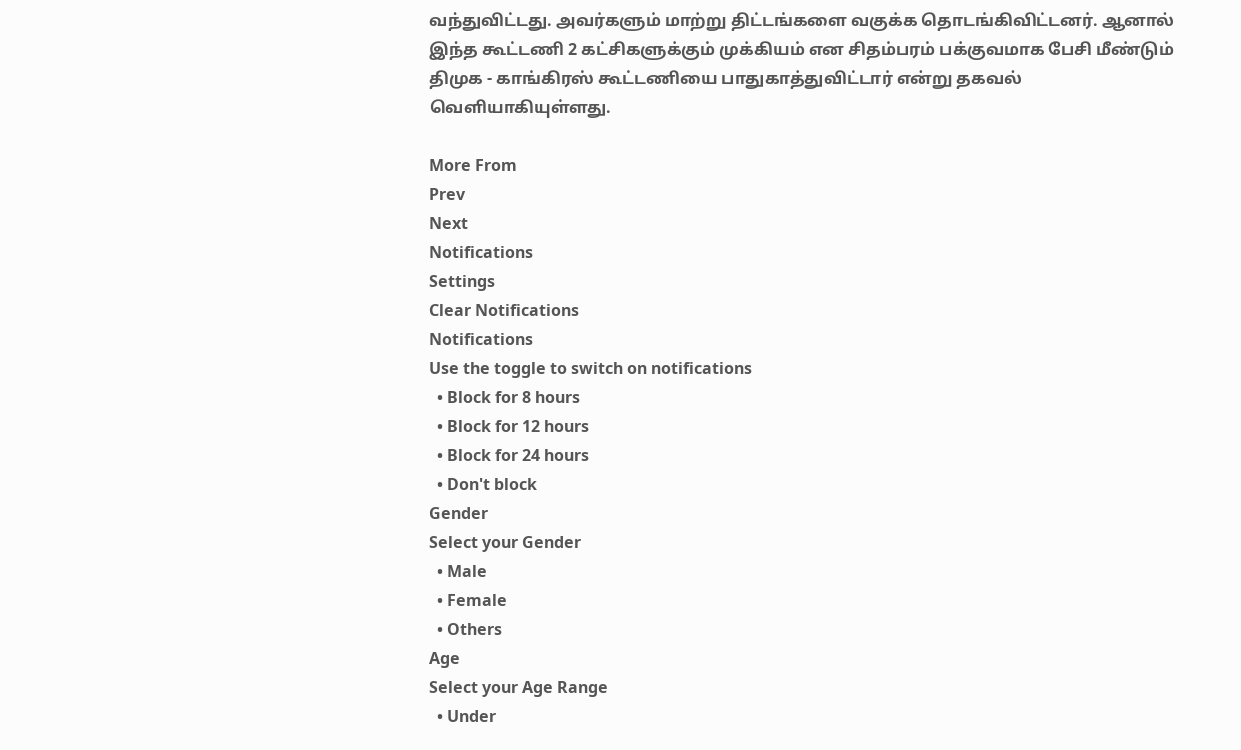வந்துவிட்டது. அவர்களும் மாற்று திட்டங்களை வகுக்க தொடங்கிவிட்டனர். ஆனால் இந்த கூட்டணி 2 கட்சிகளுக்கும் முக்கியம் என சிதம்பரம் பக்குவமாக பேசி மீண்டும் திமுக - காங்கிரஸ் கூட்டணியை பாதுகாத்துவிட்டார் என்று தகவல் வெளியாகியுள்ளது.

More From
Prev
Next
Notifications
Settings
Clear Notifications
Notifications
Use the toggle to switch on notifications
  • Block for 8 hours
  • Block for 12 hours
  • Block for 24 hours
  • Don't block
Gender
Select your Gender
  • Male
  • Female
  • Others
Age
Select your Age Range
  • Under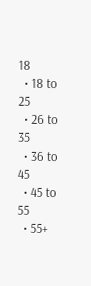18
  • 18 to 25
  • 26 to 35
  • 36 to 45
  • 45 to 55
  • 55+